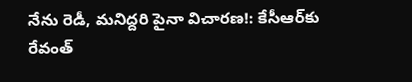నేను రెడీ, మనిద్దరి పైనా విచారణ!: కేసీఆర్‌కు రేవంత్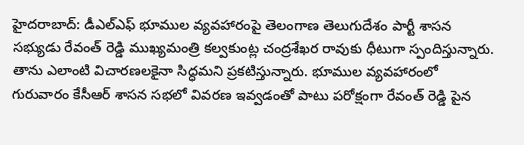హైదరాబాద్: డీఎల్ఎఫ్ భూముల వ్యవహారంపై తెలంగాణ తెలుగుదేశం పార్టీ శాసన సభ్యుడు రేవంత్ రెడ్డి ముఖ్యమంత్రి కల్వకుంట్ల చంద్రశేఖర రావుకు ధీటుగా స్పందిస్తున్నారు. తాను ఎలాంటి విచారణలకైనా సిద్ధమని ప్రకటిస్తున్నారు. భూముల వ్యవహారంలో గురువారం కేసీఆర్ శాసన సభలో వివరణ ఇవ్వడంతో పాటు పరోక్షంగా రేవంత్ రెడ్డి పైన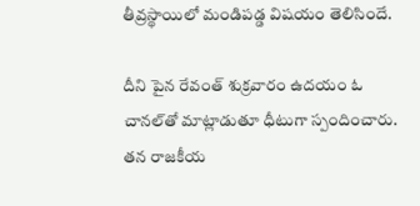తీవ్రస్థాయిలో మండిపడ్డ విషయం తెలిసిందే.

దీని పైన రేవంత్ శుక్రవారం ఉదయం ఓ చానల్‌తో మాట్లాడుతూ ధీటుగా స్పందించారు. తన రాజకీయ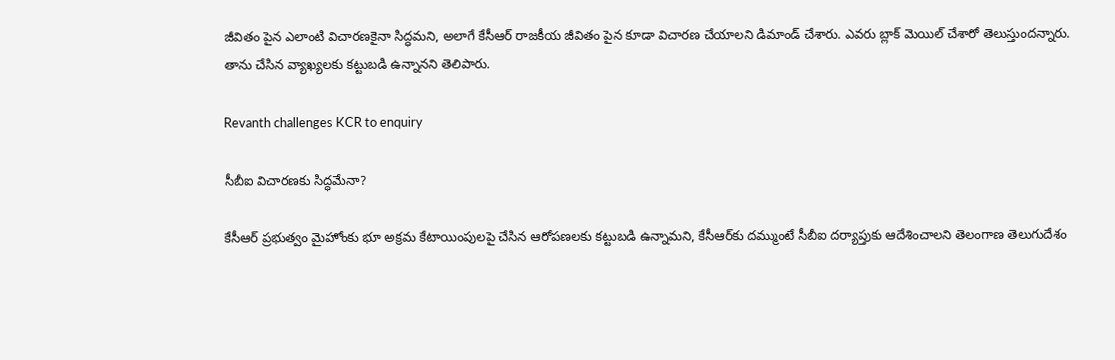జీవితం పైన ఎలాంటి విచారణకైనా సిద్ధమని, అలాగే కేసీఆర్ రాజకీయ జీవితం పైన కూడా విచారణ చేయాలని డిమాండ్ చేశారు. ఎవరు బ్లాక్ మెయిల్ చేశారో తెలుస్తుందన్నారు. తాను చేసిన వ్యాఖ్యలకు కట్టుబడి ఉన్నానని తెలిపారు.

Revanth challenges KCR to enquiry

సీబీఐ విచారణకు సిద్ధమేనా?

కేసీఆర్ ప్రభుత్వం మైహోంకు భూ అక్రమ కేటాయింపులపై చేసిన ఆరోపణలకు కట్టుబడి ఉన్నామని, కేసీఆర్‌కు దమ్ముంటే సీబీఐ దర్యాప్తుకు ఆదేశించాలని తెలంగాణ తెలుగుదేశం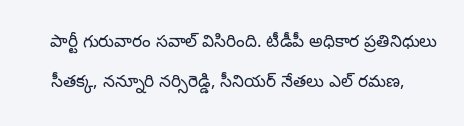పార్టీ గురువారం సవాల్ విసిరింది. టీడీపీ అధికార ప్రతినిధులు సీతక్క, నన్నూరి నర్సిరెడ్డి, సీనియర్ నేతలు ఎల్ రమణ,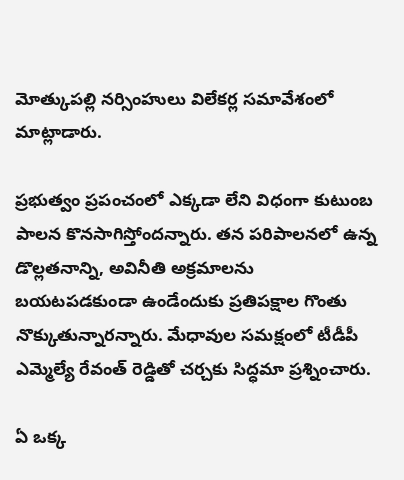మోత్కుపల్లి నర్సింహులు విలేకర్ల సమావేశంలో మాట్లాడారు.

ప్రభుత్వం ప్రపంచంలో ఎక్కడా లేని విధంగా కుటుంబ పాలన కొనసాగిస్తోందన్నారు. తన పరిపాలనలో ఉన్న డొల్లతనాన్ని, అవినీతి అక్రమాలను బయటపడకుండా ఉండేందుకు ప్రతిపక్షాల గొంతు నొక్కుతున్నారన్నారు. మేధావుల సమక్షంలో టీడీపీ ఎమ్మెల్యే రేవంత్ రెడ్డితో చర్చకు సిద్ధమా ప్రశ్నించారు.

ఏ ఒక్క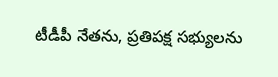టీడీపీ నేతను, ప్రతిపక్ష సభ్యులను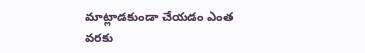మాట్లాడకుండా చేయడం ఎంత వరకు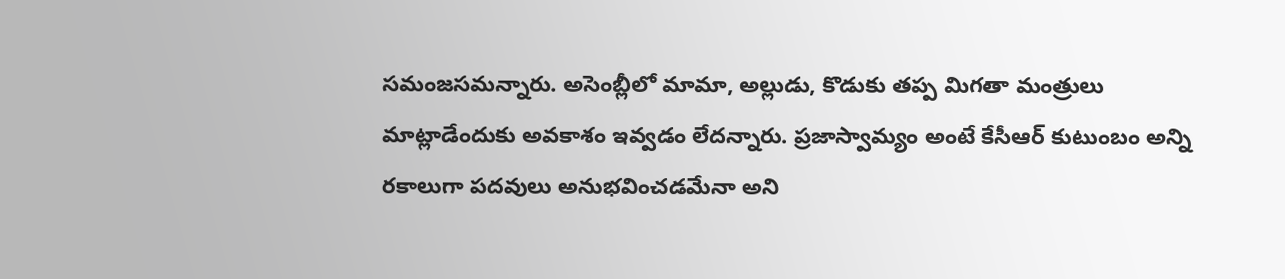సమంజసమన్నారు. అసెంబ్లీలో మామా, అల్లుడు, కొడుకు తప్ప మిగతా మంత్రులు మాట్లాడేందుకు అవకాశం ఇవ్వడం లేదన్నారు. ప్రజాస్వామ్యం అంటే కేసీఆర్ కుటుంబం అన్ని రకాలుగా పదవులు అనుభవించడమేనా అని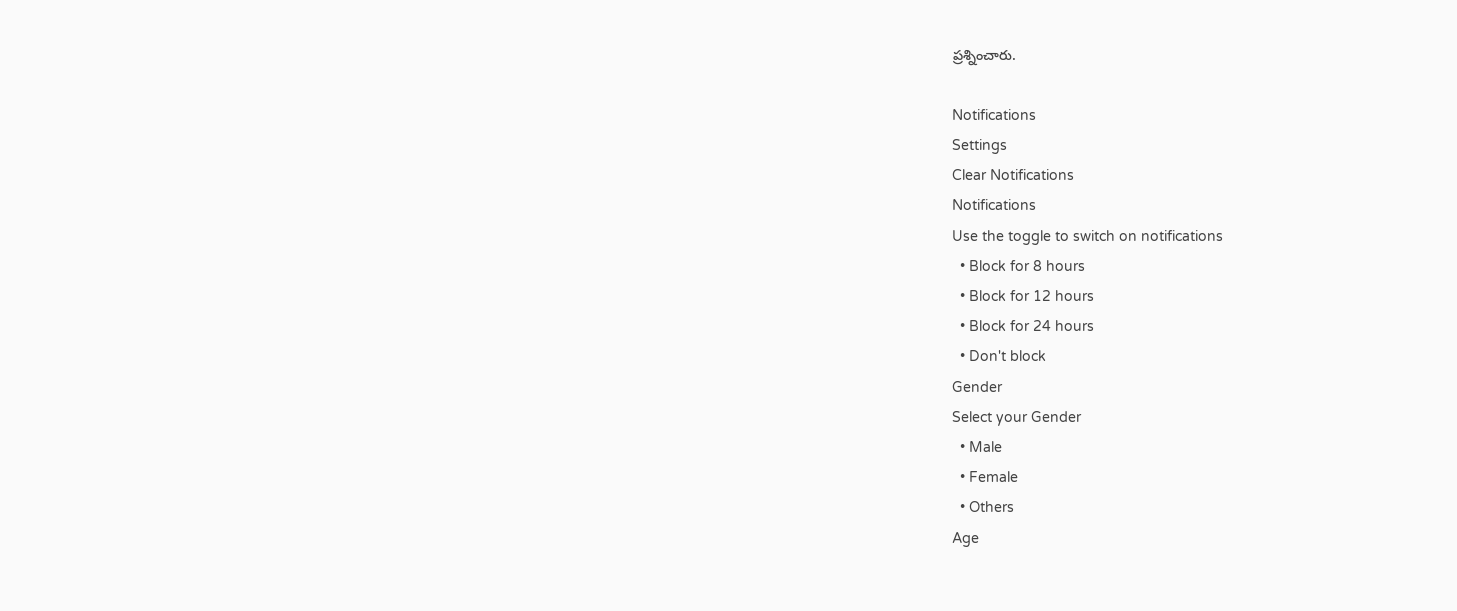ప్రశ్నించారు.

Notifications
Settings
Clear Notifications
Notifications
Use the toggle to switch on notifications
  • Block for 8 hours
  • Block for 12 hours
  • Block for 24 hours
  • Don't block
Gender
Select your Gender
  • Male
  • Female
  • Others
Age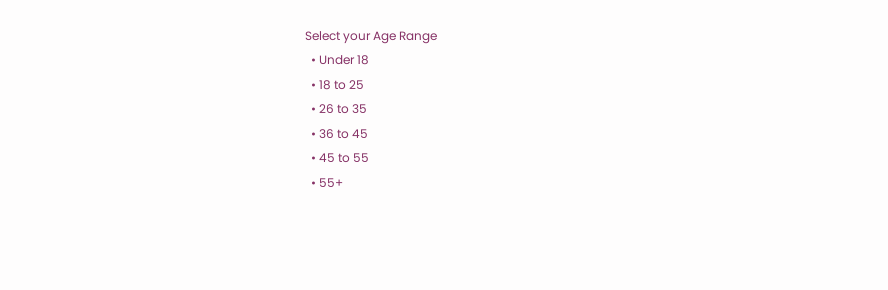Select your Age Range
  • Under 18
  • 18 to 25
  • 26 to 35
  • 36 to 45
  • 45 to 55
  • 55+